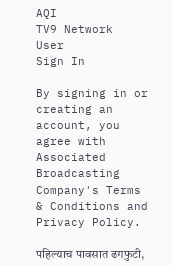AQI
TV9 Network
User
Sign In

By signing in or creating an account, you agree with Associated Broadcasting Company's Terms & Conditions and Privacy Policy.

पहिल्याच पावसात ढगफुटी,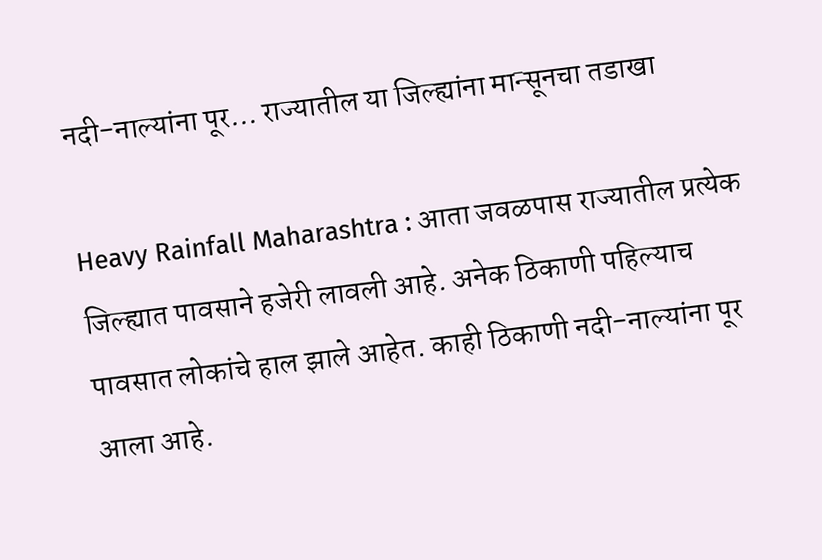नदी-नाल्यांना पूर… राज्यातील या जिल्ह्यांना मान्सूनचा तडाखा

Heavy Rainfall Maharashtra : आता जवळपास राज्यातील प्रत्येक जिल्ह्यात पावसाने हजेरी लावली आहे. अनेक ठिकाणी पहिल्याच पावसात लोकांचे हाल झाले आहेत. काही ठिकाणी नदी-नाल्यांना पूर आला आहे.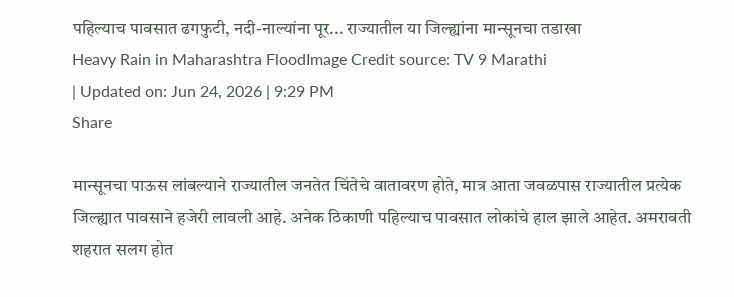पहिल्याच पावसात ढगफुटी, नदी-नाल्यांना पूर... राज्यातील या जिल्ह्यांना मान्सूनचा तडाखा
Heavy Rain in Maharashtra FloodImage Credit source: TV 9 Marathi
| Updated on: Jun 24, 2026 | 9:29 PM
Share

मान्सूनचा पाऊस लांबल्याने राज्यातील जनतेत चिंतेचे वातावरण होते, मात्र आता जवळपास राज्यातील प्रत्येक जिल्ह्यात पावसाने हजेरी लावली आहे. अनेक ठिकाणी पहिल्याच पावसात लोकांचे हाल झाले आहेत. अमरावती शहरात सलग होत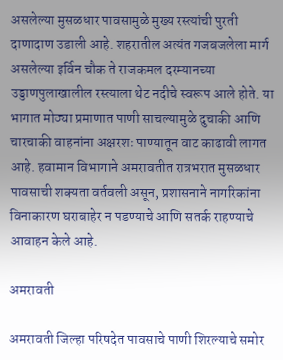असलेल्या मुसळधार पावसामुळे मुख्य रस्त्यांची पुरती दाणादाण उडाली आहे. शहरातील अत्यंत गजबजलेला मार्ग असलेल्या इर्विन चौक ते राजकमल दरम्यानच्या उड्डाणपुलाखालील रस्त्याला थेट नदीचे स्वरूप आले होते. या भागात मोठ्या प्रमाणात पाणी साचल्यामुळे दुचाकी आणि चारचाकी वाहनांना अक्षरशः पाण्यातून वाट काढावी लागत आहे. हवामान विभागाने अमरावतीत रात्रभरात मुसळधार पावसाची शक्यता वर्तवली असून, प्रशासनाने नागरिकांना विनाकारण घराबाहेर न पडण्याचे आणि सतर्क राहण्याचे आवाहन केले आहे.

अमरावती

अमरावती जिल्हा परिषदेत पावसाचे पाणी शिरल्याचे समोर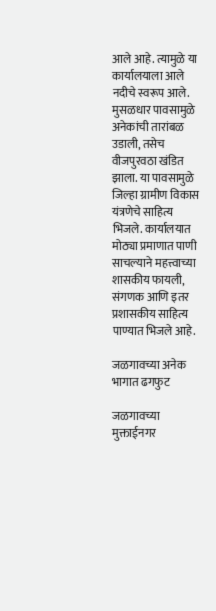आले आहे. त्यामुळे या कार्यालयाला आले नदीचे स्वरूप आले. मुसळधार पावसामुळे अनेकांची तारांबळ उडाली, तसेच वीजपुरवठा खंडित झाला. या पावसामुळे जिल्हा ग्रामीण विकास यंत्रणेचे साहित्य भिजले. कार्यालयात मोठ्या प्रमाणात पाणी साचल्याने महत्त्वाच्या शासकीय फायली, संगणक आणि इतर प्रशासकीय साहित्य पाण्यात भिजले आहे.

जळगावच्या अनेक भागात ढगफुट

जळगावच्या मुक्ताईनगर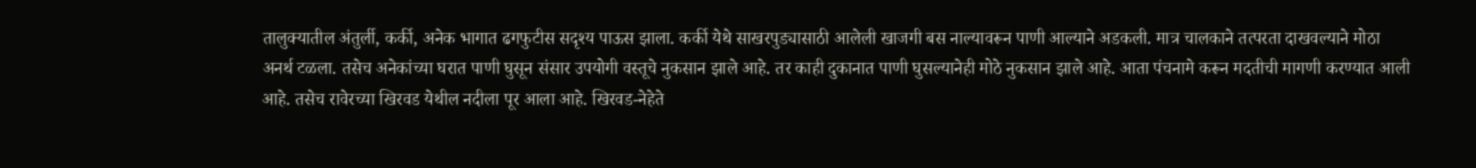तालुक्यातील अंतुर्ली, कर्की, अनेक भागात ढगफुटीस सदृश्य पाऊस झाला. कर्की येथे साखरपुड्यासाठी आलेली खाजगी बस नाल्यावरून पाणी आल्याने अडकली. मात्र चालकाने तत्परता दाखवल्याने मोठा अनर्थ टळला. तसेच अनेकांच्या घरात पाणी घुसून संसार उपयोगी वस्तूचे नुकसान झाले आहे. तर काही दुकानात पाणी घुसल्यानेही मोठे नुकसान झाले आहे. आता पंचनामे करून मदतीची मागणी करण्यात आली आहे. तसेच रावेरच्या खिरवड येथील नदीला पूर आला आहे. खिरवड-नेहेते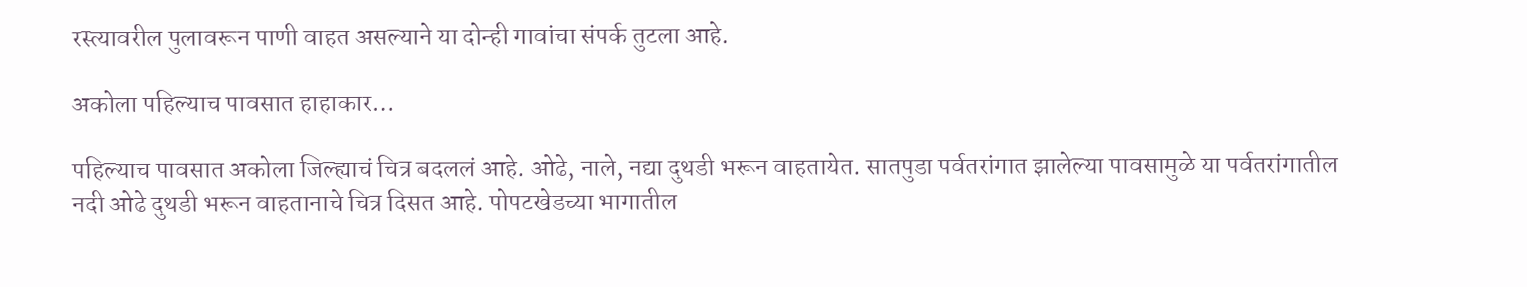रस्त्यावरील पुलावरून पाणी वाहत असल्याने या दोन्ही गावांचा संपर्क तुटला आहे.

अकोला पहिल्याच पावसात हाहाकार…

पहिल्याच पावसात अकोला जिल्ह्याचं चित्र बदललं आहे. ओढे, नाले, नद्या दुथडी भरून वाहतायेत. सातपुडा पर्वतरांगात झालेल्या पावसामुळे या पर्वतरांगातील नदी ओढे दुथडी भरून वाहतानाचे चित्र दिसत आहे. पोपटखेडच्या भागातील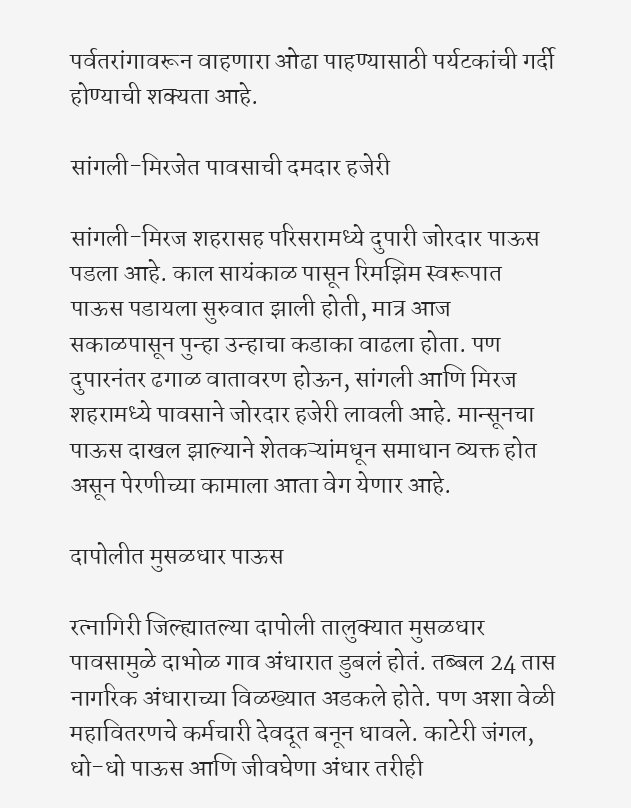पर्वतरांगावरून वाहणारा ओढा पाहण्यासाठी पर्यटकांची गर्दी होण्याची शक्यता आहे.

सांगली-मिरजेत पावसाची दमदार हजेरी

सांगली-मिरज शहरासह परिसरामध्ये दुपारी जोरदार पाऊस पडला आहे. काल सायंकाळ पासून रिमझिम स्वरूपात पाऊस पडायला सुरुवात झाली होती, मात्र आज सकाळपासून पुन्हा उन्हाचा कडाका वाढला होता. पण दुपारनंतर ढगाळ वातावरण होऊन, सांगली आणि मिरज शहरामध्ये पावसाने जोरदार हजेरी लावली आहे. मान्सूनचा पाऊस दाखल झाल्याने शेतकऱ्यांमधून समाधान व्यक्त होत असून पेरणीच्या कामाला आता वेग येणार आहे.

दापोलीत मुसळधार पाऊस

रत्नागिरी जिल्ह्यातल्या दापोली तालुक्यात मुसळधार पावसामुळे दाभोळ गाव अंधारात डुबलं होतं. तब्बल 24 तास नागरिक अंधाराच्या विळख्यात अडकले होते. पण अशा वेळी महावितरणचे कर्मचारी देवदूत बनून धावले. काटेरी जंगल, धो-धो पाऊस आणि जीवघेणा अंधार तरीही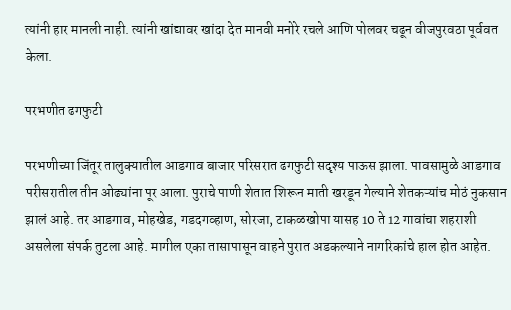त्यांनी हार मानली नाही. त्यांनी खांद्यावर खांदा देत मानवी मनोरे रचले आणि पोलवर चढून वीजपुरवठा पूर्ववत केला.

परभणीत ढगफुटी

परभणीच्या जिंतूर तालुक्यातील आडगाव बाजार परिसरात ढगफुटी सदृश्य पाऊस झाला. पावसामुळे आडगाव परीसरातील तीन ओढ्यांना पूर आला. पुराचे पाणी शेतात शिरून माती खरडून गेल्याने शेतकऱ्यांच मोठं नुकसान झालं आहे. तर आडगाव, मोहखेड, गडदगव्हाण, सोरजा, टाकळखोपा यासह 10 ते 12 गावांचा शहराशी असलेला संपर्क तुटला आहे. मागील एका तासापासून वाहने पुरात अडकल्याने नागरिकांचे हाल होत आहेत.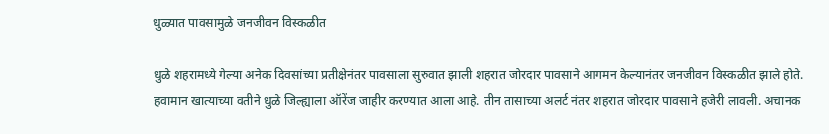धुळ्यात पावसामुळे जनजीवन विस्कळीत

धुळे शहरामध्ये गेल्या अनेक दिवसांच्या प्रतीक्षेनंतर पावसाला सुरुवात झाली शहरात जोरदार पावसाने आगमन केल्यानंतर जनजीवन विस्कळीत झाले होते. हवामान खात्याच्या वतीने धुळे जिल्ह्याला ऑरेंज जाहीर करण्यात आला आहे. तीन तासाच्या अलर्ट नंतर शहरात जोरदार पावसाने हजेरी लावली. अचानक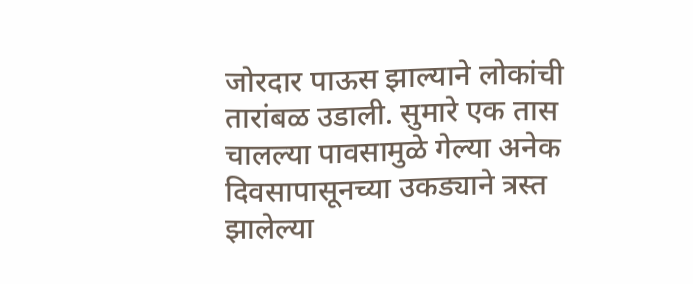जोरदार पाऊस झाल्याने लोकांची तारांबळ उडाली. सुमारे एक तास चालल्या पावसामुळे गेल्या अनेक दिवसापासूनच्या उकड्याने त्रस्त झालेल्या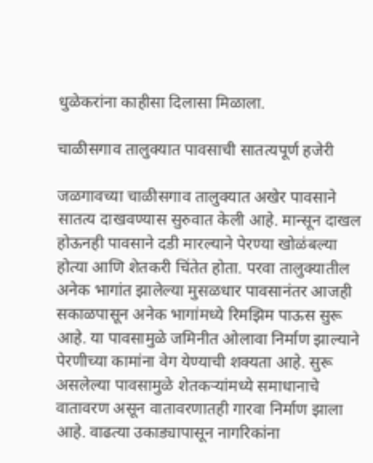धुळेकरांना काहीसा दिलासा मिळाला.

चाळीसगाव तालुक्यात पावसाची सातत्यपूर्ण हजेरी

जळगावच्या चाळीसगाव तालुक्यात अखेर पावसाने सातत्य दाखवण्यास सुरुवात केली आहे. मान्सून दाखल होऊनही पावसाने दडी मारल्याने पेरण्या खोळंबल्या होत्या आणि शेतकरी चिंतेत होता. परवा तालुक्यातील अनेक भागांत झालेल्या मुसळधार पावसानंतर आजही सकाळपासून अनेक भागांमध्ये रिमझिम पाऊस सुरू आहे. या पावसामुळे जमिनीत ओलावा निर्माण झाल्याने पेरणीच्या कामांना वेग येण्याची शक्यता आहे. सुरू असलेल्या पावसामुळे शेतकऱ्यांमध्ये समाधानाचे वातावरण असून वातावरणातही गारवा निर्माण झाला आहे. वाढत्या उकाड्यापासून नागरिकांना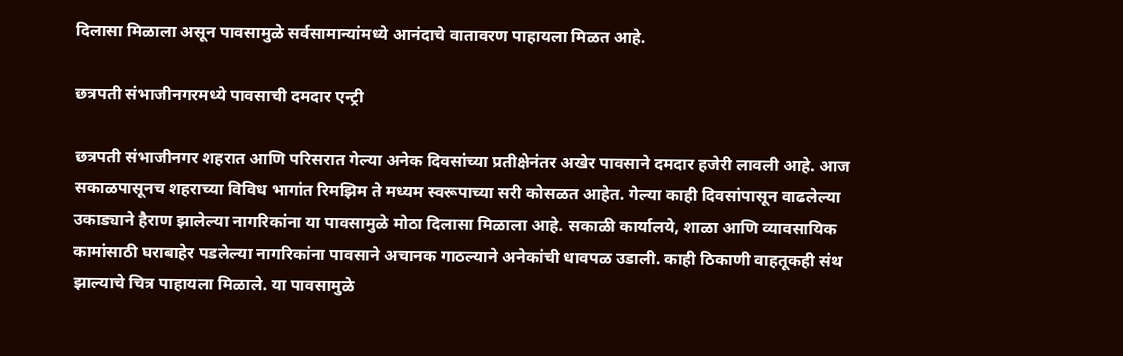दिलासा मिळाला असून पावसामुळे सर्वसामान्यांमध्ये आनंदाचे वातावरण पाहायला मिळत आहे.

छत्रपती संभाजीनगरमध्ये पावसाची दमदार एन्ट्री

छत्रपती संभाजीनगर शहरात आणि परिसरात गेल्या अनेक दिवसांच्या प्रतीक्षेनंतर अखेर पावसाने दमदार हजेरी लावली आहे. आज सकाळपासूनच शहराच्या विविध भागांत रिमझिम ते मध्यम स्वरूपाच्या सरी कोसळत आहेत. गेल्या काही दिवसांपासून वाढलेल्या उकाड्याने हैराण झालेल्या नागरिकांना या पावसामुळे मोठा दिलासा मिळाला आहे. सकाळी कार्यालये, शाळा आणि व्यावसायिक कामांसाठी घराबाहेर पडलेल्या नागरिकांना पावसाने अचानक गाठल्याने अनेकांची धावपळ उडाली. काही ठिकाणी वाहतूकही संथ झाल्याचे चित्र पाहायला मिळाले. या पावसामुळे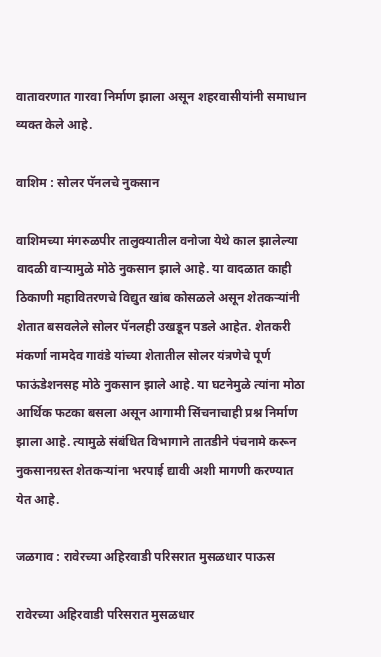वातावरणात गारवा निर्माण झाला असून शहरवासीयांनी समाधान व्यक्त केले आहे.

वाशिम : सोलर पॅनलचे नुकसान

वाशिमच्या मंगरुळपीर तालुक्यातील वनोजा येथे काल झालेल्या वादळी वाऱ्यामुळे मोठे नुकसान झाले आहे. या वादळात काही ठिकाणी महावितरणचे विद्युत खांब कोसळले असून शेतकऱ्यांनी शेतात बसवलेले सोलर पॅनलही उखडून पडले आहेत. शेतकरी मंकर्णा नामदेव गावंडे यांच्या शेतातील सोलर यंत्रणेचे पूर्ण फाऊंडेशनसह मोठे नुकसान झाले आहे. या घटनेमुळे त्यांना मोठा आर्थिक फटका बसला असून आगामी सिंचनाचाही प्रश्न निर्माण झाला आहे. त्यामुळे संबंधित विभागाने तातडीने पंचनामे करून नुकसानग्रस्त शेतकऱ्यांना भरपाई द्यावी अशी मागणी करण्यात येत आहे.

जळगाव : रावेरच्या अहिरवाडी परिसरात मुसळधार पाऊस

रावेरच्या अहिरवाडी परिसरात मुसळधार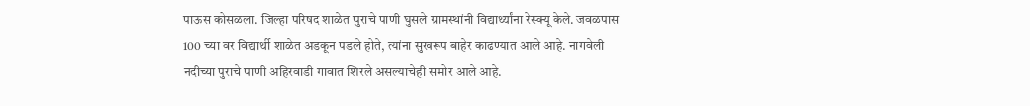पाऊस कोसळला. जिल्हा परिषद शाळेत पुराचे पाणी घुसले ग्रामस्थांनी विद्यार्थ्यांना रेस्क्यू केले. जवळपास 100 च्या वर विद्यार्थी शाळेत अडकून पडले होते, त्यांना सुखरूप बाहेर काढण्यात आले आहे. नागवेली नदीच्या पुराचे पाणी अहिरवाडी गावात शिरले असल्याचेही समोर आले आहे.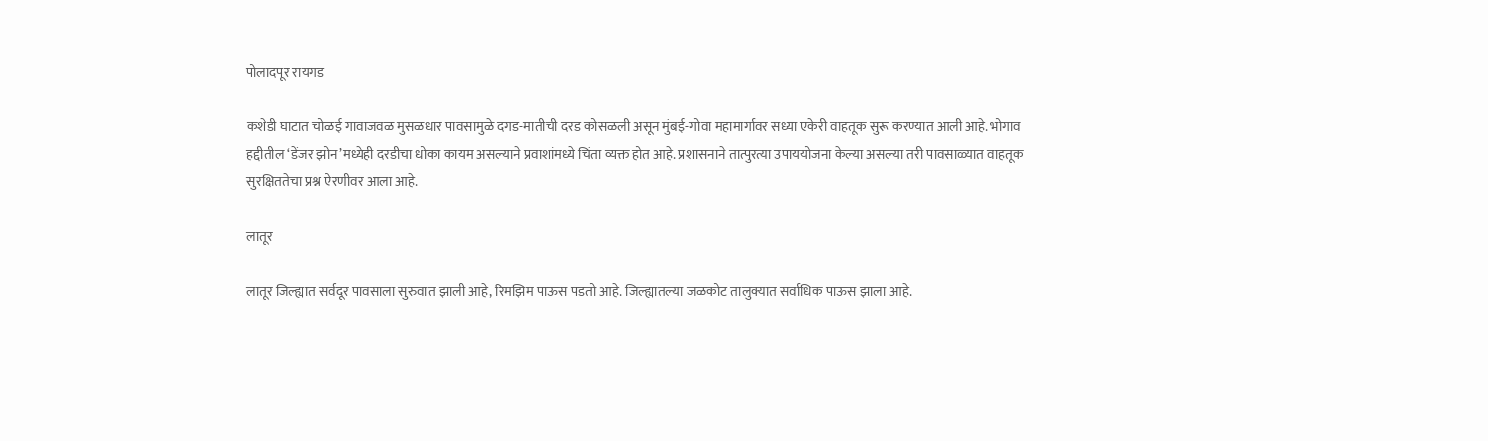पोलादपूर रायगड

कशेडी घाटात चोळई गावाजवळ मुसळधार पावसामुळे दगड-मातीची दरड कोसळली असून मुंबई-गोवा महामार्गावर सध्या एकेरी वाहतूक सुरू करण्यात आली आहे. भोगाव हद्दीतील ‘डेंजर झोन’मध्येही दरडीचा धोका कायम असल्याने प्रवाशांमध्ये चिंता व्यक्त होत आहे. प्रशासनाने तात्पुरत्या उपाययोजना केल्या असल्या तरी पावसाळ्यात वाहतूक सुरक्षिततेचा प्रश्न ऐरणीवर आला आहे.

लातूर

लातूर जिल्ह्यात सर्वदूर पावसाला सुरुवात झाली आहे, रिमझिम पाऊस पडतो आहे. जिल्ह्यातल्या जळकोट तालुक्यात सर्वाधिक पाऊस झाला आहे.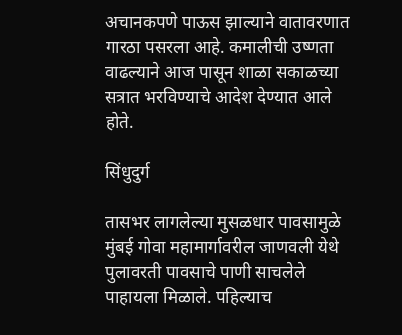अचानकपणे पाऊस झाल्याने वातावरणात गारठा पसरला आहे. कमालीची उष्णता वाढल्याने आज पासून शाळा सकाळच्या सत्रात भरविण्याचे आदेश देण्यात आले होते.

सिंधुदुर्ग

तासभर लागलेल्या मुसळधार पावसामुळे मुंबई गोवा महामार्गावरील जाणवली येथे पुलावरती पावसाचे पाणी साचलेले पाहायला मिळाले. पहिल्याच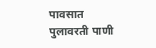पावसात पुलावरती पाणी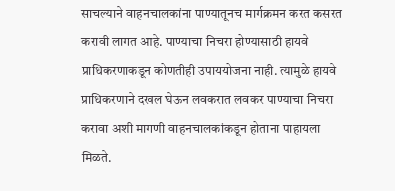साचल्याने वाहनचालकांना पाण्यातूनच मार्गक्रमन करत कसरत करावी लागत आहे. पाण्याचा निचरा होण्यासाठी हायवे प्राधिकरणाकडून कोणतीही उपाययोजना नाही. त्यामुळे हायवे प्राधिकरणाने दखल घेऊन लवकरात लवकर पाण्याचा निचरा करावा अशी मागणी वाहनचालकांकडून होताना पाहायला मिळते.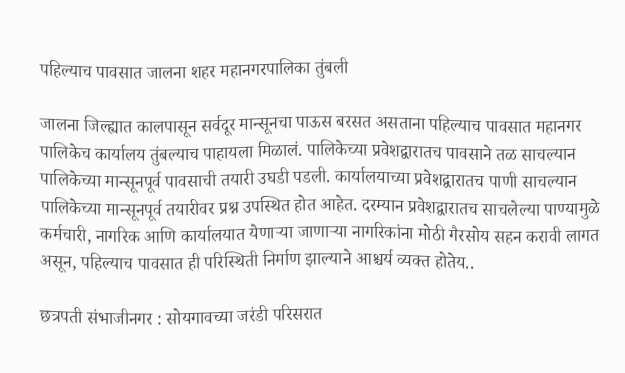पहिल्याच पावसात जालना शहर महानगरपालिका तुंबली

जालना जिल्ह्यात कालपासून सर्वदूर मान्सूनचा पाऊस बरसत असताना पहिल्याच पावसात महानगर पालिकेच कार्यालय तुंबल्याच पाहायला मिळालं. पालिकेच्या प्रवेशद्वारातच पावसाने तळ साचल्यान पालिकेच्या मान्सूनपूर्व पावसाची तयारी उघडी पडली. कार्यालयाच्या प्रवेशद्वारातच पाणी साचल्यान पालिकेच्या मान्सूनपूर्व तयारीवर प्रश्न उपस्थित होत आहेत. दरम्यान प्रवेशद्वारातच साचलेल्या पाण्यामुळे कर्मचारी, नागरिक आणि कार्यालयात येणाऱ्या जाणाऱ्या नागरिकांना मोठी गैरसोय सहन करावी लागत असून, पहिल्याच पावसात ही परिस्थिती निर्माण झाल्याने आश्चर्य व्यक्त होतेय..

छत्रपती संभाजीनगर : सोयगावच्या जरंडी परिसरात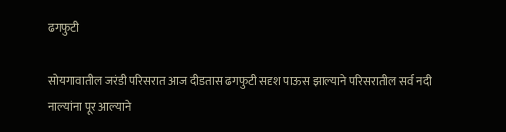ढगफुटी

सोयगावातील जरंडी परिसरात आज दीडतास ढगफुटी सदृश पाऊस झाल्याने परिसरातील सर्व नदी नाल्यांना पूर आल्याने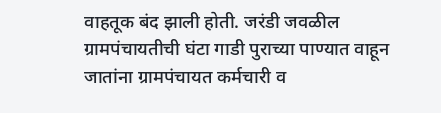वाहतूक बंद झाली होती. जरंडी जवळील ग्रामपंचायतीची घंटा गाडी पुराच्या पाण्यात वाहून जातांना ग्रामपंचायत कर्मचारी व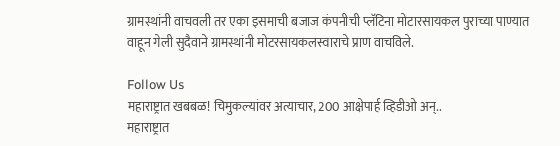ग्रामस्थांनी वाचवली तर एका इसमाची बजाज कंपनीची प्लॅटिना मोटारसायकल पुराच्या पाण्यात वाहून गेली सुदैवाने ग्रामस्थांनी मोटरसायकलस्वाराचे प्राण वाचविले.

Follow Us
महाराष्ट्रात खबबळ! चिमुकल्यांवर अत्याचार, 200 आक्षेपार्ह व्हिडीओ अन्..
महाराष्ट्रात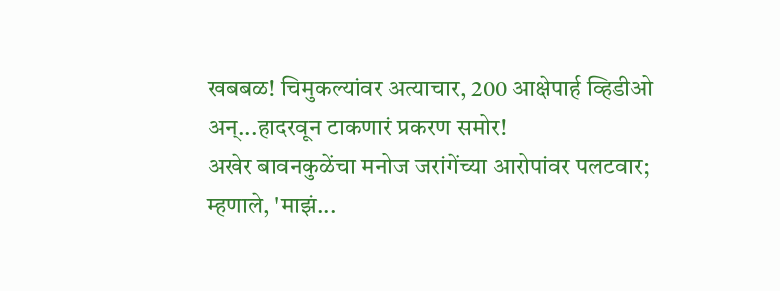खबबळ! चिमुकल्यांवर अत्याचार, 200 आक्षेपार्ह व्हिडीओ अन्...हादरवून टाकणारं प्रकरण समोर!
अखेर बावनकुळेंचा मनोज जरांगेंच्या आरोपांवर पलटवार; म्हणाले, 'माझं...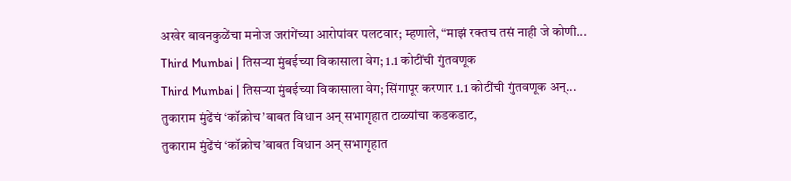अखेर बावनकुळेंचा मनोज जरांगेंच्या आरोपांवर पलटवार; म्हणाले, “माझं रक्तच तसं नाही जे कोणी...
Third Mumbai | तिसऱ्या मुंबईच्या विकासाला वेग; 1.1 कोटींची गुंतवणूक
Third Mumbai | तिसऱ्या मुंबईच्या विकासाला वेग; सिंगापूर करणार 1.1 कोटींची गुंतवणूक अन्...
तुकाराम मुंढेंचं ‘कॉक्रोच’बाबत विधान अन् सभागृहात टाळ्यांचा कडकडाट,
तुकाराम मुंढेंचं ‘कॉक्रोच’बाबत विधान अन् सभागृहात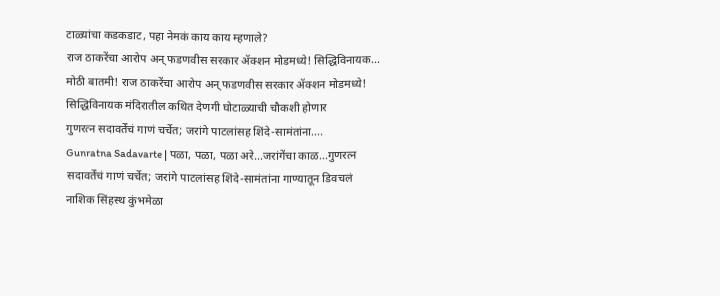टाळ्यांचा कडकडाट, पहा नेमकं काय काय म्हणाले?
राज ठाकरेंचा आरोप अन् फडणवीस सरकार ॲक्शन मोडमध्ये! सिद्धिविनायक...
मोठी बातमी! राज ठाकरेंचा आरोप अन् फडणवीस सरकार ॲक्शन मोडमध्ये! सिद्धिविनायक मंदिरातील कथित देणगी घोटाळ्याची चौकशी होणार
गुणरत्न सदावर्तेंचं गाणं चर्चेत; जरांगे पाटलांसह शिंदे-सामंतांना....
Gunratna Sadavarte | पळा, पळा, पळा अरे...जरांगेंचा काळ...गुणरत्न सदावर्तेंचं गाणं चर्चेत; जरांगे पाटलांसह शिंदे-सामंतांना गाण्यातून डिवचलं
नाशिक सिंहस्थ कुंभमेळा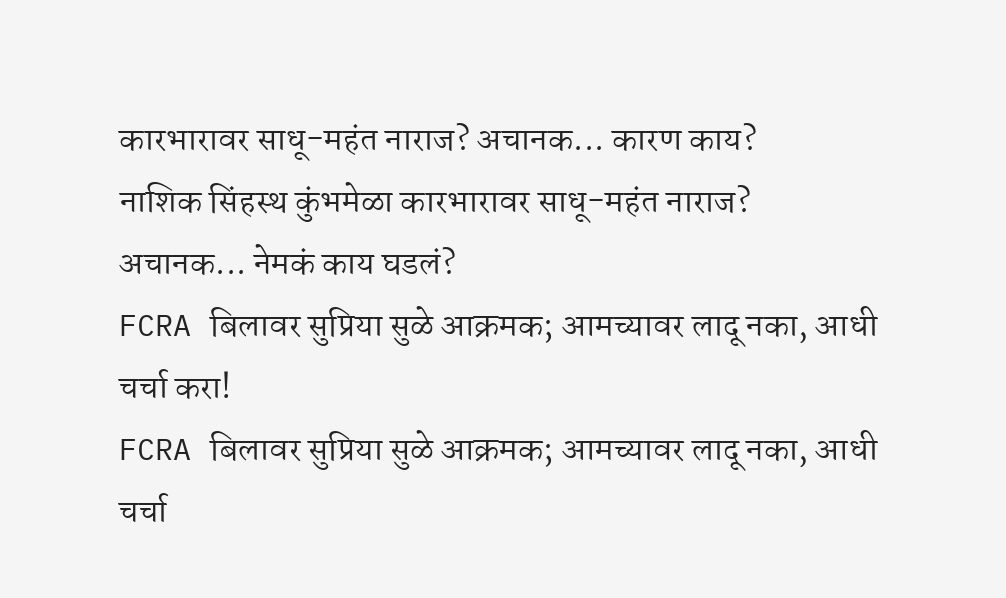कारभारावर साधू-महंत नाराज? अचानक... कारण काय?
नाशिक सिंहस्थ कुंभमेळा कारभारावर साधू-महंत नाराज? अचानक... नेमकं काय घडलं?
FCRA बिलावर सुप्रिया सुळे आक्रमक; आमच्यावर लादू नका, आधी चर्चा करा!
FCRA बिलावर सुप्रिया सुळे आक्रमक; आमच्यावर लादू नका, आधी चर्चा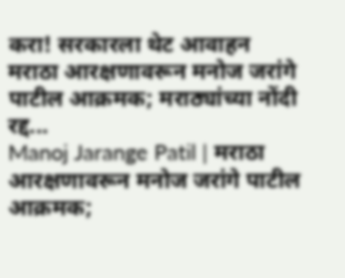करा! सरकारला थेट आवाहन
मराठा आरक्षणावरून मनोज जरांगे पाटील आक्रमक; मराठ्यांच्या नोंदी रद्द...
Manoj Jarange Patil | मराठा आरक्षणावरून मनोज जरांगे पाटील आक्रमक;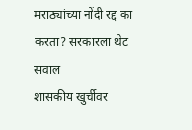मराठ्यांच्या नोंदी रद्द का करता? सरकारला थेट सवाल
शासकीय खुर्चीवर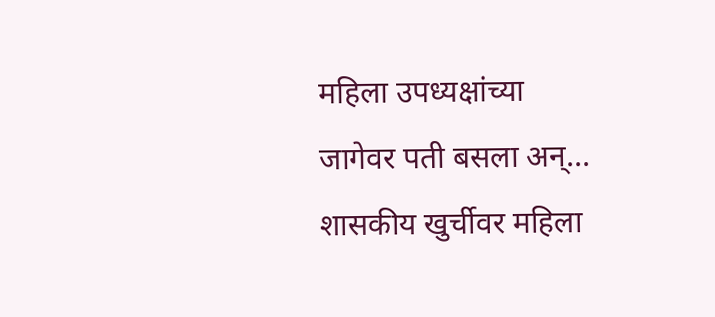महिला उपध्यक्षांच्या जागेवर पती बसला अन्...
शासकीय खुर्चीवर महिला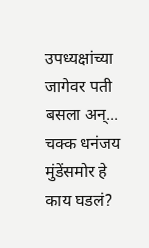उपध्यक्षांच्या जागेवर पती बसला अन्...  चक्क धनंजय मुंडेंसमोर हे काय घडलं?